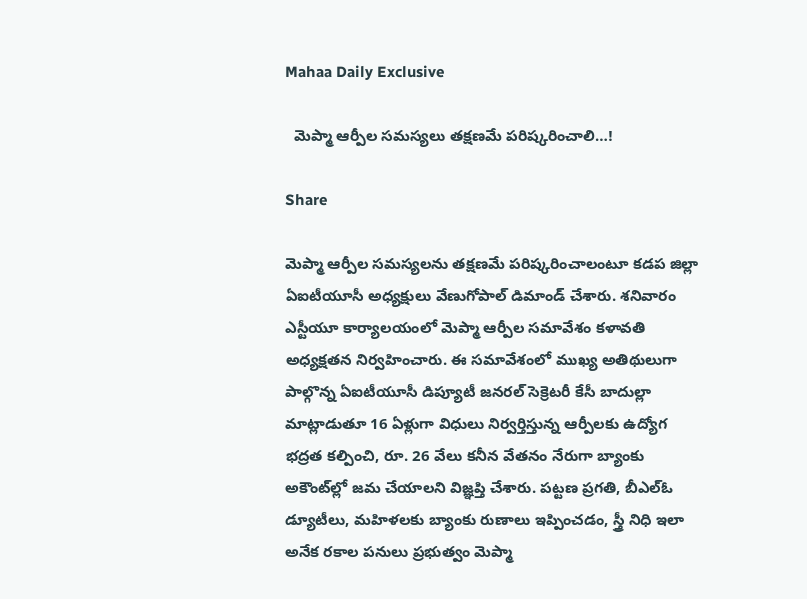Mahaa Daily Exclusive

  మెప్మా ఆర్పీల సమస్యలు తక్షణమే పరిష్కరించాలి…!

Share

మెప్మా ఆర్పీల సమస్యలను తక్షణమే పరిష్కరించాలంటూ కడప జిల్లా ఏఐటీయూసీ అధ్యక్షులు వేణుగోపాల్ డిమాండ్ చేశారు. శనివారం ఎస్టీయూ కార్యాలయంలో మెప్మా ఆర్పీల సమావేశం కళావతి అధ్యక్షతన నిర్వహించారు. ఈ సమావేశంలో ముఖ్య అతిథులుగా పాల్గొన్న ఏఐటీయూసీ డిప్యూటీ జనరల్ సెక్రెటరీ కేసీ బాదుల్లా మాట్లాడుతూ 16 ఏళ్లుగా విధులు నిర్వర్తిస్తున్న ఆర్పీలకు ఉద్యోగ భద్రత కల్పించి, రూ. 26 వేలు కనీన వేతనం నేరుగా బ్యాంకు అకౌంట్‌ల్లో జమ చేయాలని విజ్ఞప్తి చేశారు. పట్టణ ప్రగతి, బీఎల్ఓ డ్యూటీలు, మహిళలకు బ్యాంకు రుణాలు ఇప్పించడం, స్త్రీ నిధి ఇలా అనేక రకాల పనులు ప్రభుత్వం మెప్మా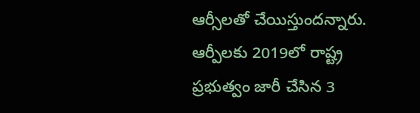ఆర్సీలతో చేయిస్తుందన్నారు. ఆర్పీలకు 2019లో రాష్ట్ర ప్రభుత్వం జారీ చేసిన 3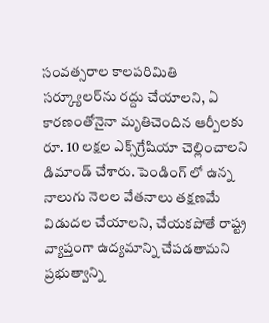సంవత్సరాల కాలపరిమితి సర్క్యూలర్‌ను రద్దు చేయాలని, ఏ కారణంతోనైనా మృతిచెందిన ఆర్పీలకు రూ. 10 లక్షల ఎక్స్‌గ్రేషియా చెల్లించాలని డిమాండ్‌ చేశారు. పెండింగ్ లో ఉన్న నాలుగు నెలల వేతనాలు తక్షణమే విడుదల చేయాలని, చేయకపోతే రాష్ట్ర వ్యాప్తంగా ఉద్యమాన్ని చేపడతామని ప్రభుత్వాన్ని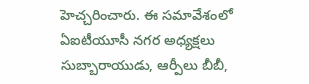హెచ్చరించారు. ఈ సమావేశంలో ఏఐటీయూసీ నగర అధ్యక్షలు సుబ్బారాయుడు, ఆర్పీలు బీబీ,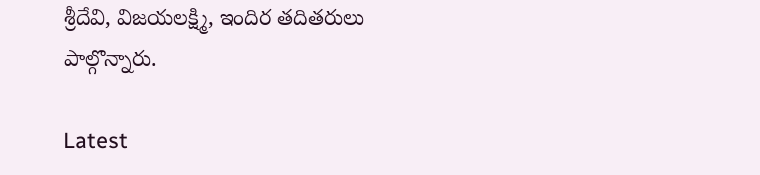శ్రీదేవి, విజయలక్ష్మి, ఇందిర తదితరులు పాల్గొన్నారు.

Latest